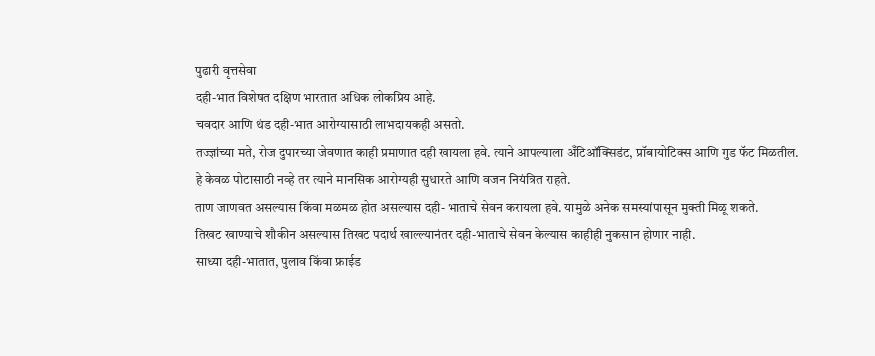पुढारी वृत्तसेवा
दही-भात विशेषत दक्षिण भारतात अधिक लोकप्रिय आहे.
चवदार आणि थंड दही-भात आरोग्यासाठी लाभदायकही असतो.
तज्ज्ञांच्या मते, रोज दुपारच्या जेवणात काही प्रमाणात दही खायला हवे. त्याने आपल्याला अँटिऑक्सिडंट, प्रॉबायोटिक्स आणि गुड फॅट मिळतील.
हे केवळ पोटासाठी नव्हे तर त्याने मानसिक आरोग्यही सुधारते आणि वजन नियंत्रित राहते.
ताण जाणवत असल्यास किंवा मळमळ होत असल्यास दही- भाताचे सेवन करायला हवे. यामुळे अनेक समस्यांपासून मुक्ती मिळू शकते.
तिखट खाण्याचे शौकीन असल्यास तिखट पदार्थ खाल्ल्यानंतर दही-भाताचे सेवन केल्यास काहीही नुकसान होणार नाही.
साध्या दही-भातात, पुलाव किंवा फ्राईड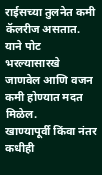राईसच्या तुलनेत कमी कॅलरीज असतात. याने पोट भरल्यासारखे जाणवेल आणि वजन कमी होण्यात मदत मिळेल.
खाण्यापूर्वी किंवा नंतर कधीही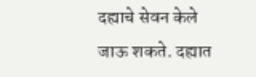दह्याचे सेवन केले जाऊ शकते. दह्यात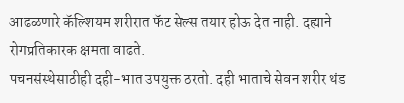आढळणारे कॅल्शियम शरीरात फॅट सेल्स तयार होऊ देत नाही. दह्याने रोगप्रतिकारक क्षमता वाढते.
पचनसंस्थेसाठीही दही-भात उपयुक्त ठरतो. दही भाताचे सेवन शरीर थंड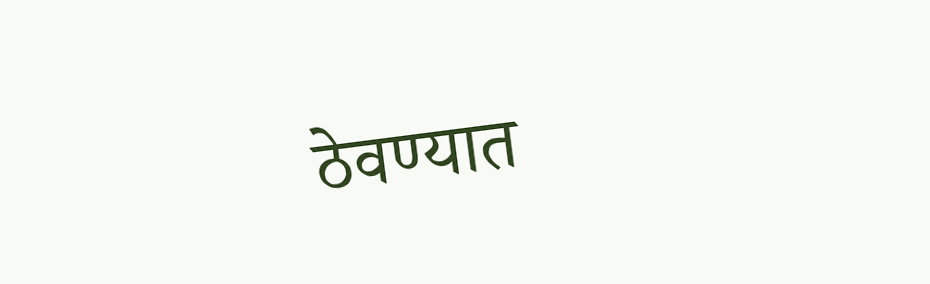ठेवण्यात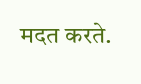मदत करते.